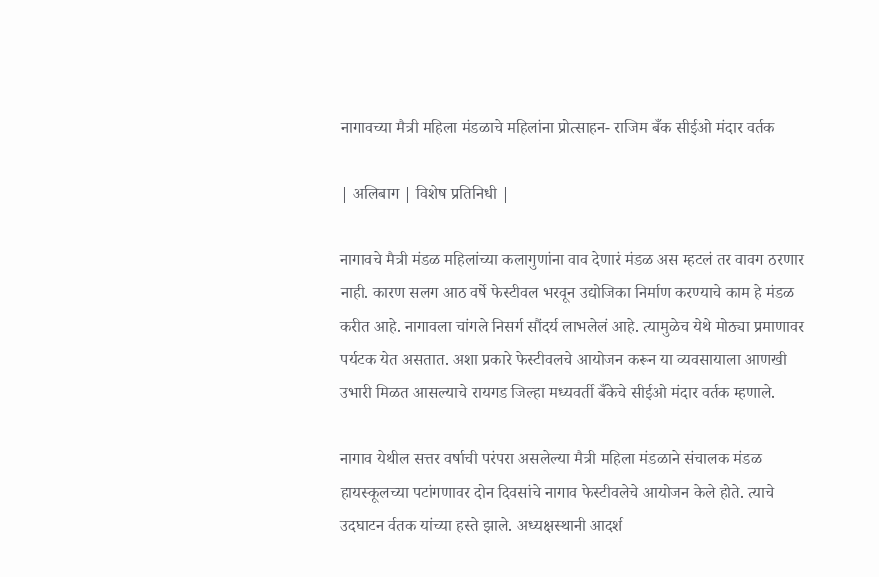नागावच्या मैत्री महिला मंडळाचे महिलांना प्रोत्साहन- राजिम बँक सीईओ मंदार वर्तक

| अलिबाग | विशेष प्रतिनिधी |

नागावचे मैत्री मंडळ महिलांच्या कलागुणांना वाव देणारं मंडळ अस म्हटलं तर वावग ठरणार नाही. कारण सलग आठ वर्षे फेस्टीवल भरवून उद्योजिका निर्माण करण्याचे काम हे मंडळ करीत आहे. नागावला चांगले निसर्ग सौंदर्य लाभलेलं आहे. त्यामुळेच येथे मोठ्या प्रमाणावर पर्यटक येत असतात. अशा प्रकारे फेस्टीवलचे आयोजन करून या व्यवसायाला आणखी उभारी मिळत आसल्याचे रायगड जिल्हा मध्यवर्ती बँकेचे सीईओ मंदार वर्तक म्हणाले.

नागाव येथील सत्तर वर्षाची परंपरा असलेल्या मैत्री महिला मंडळाने संचालक मंडळ हायस्कूलच्या पटांगणावर दोन दिवसांचे नागाव फेस्टीवलेचे आयोजन केले होते. त्याचे उदघाटन र्वतक यांच्या हस्ते झाले. अध्यक्षस्थानी आदर्श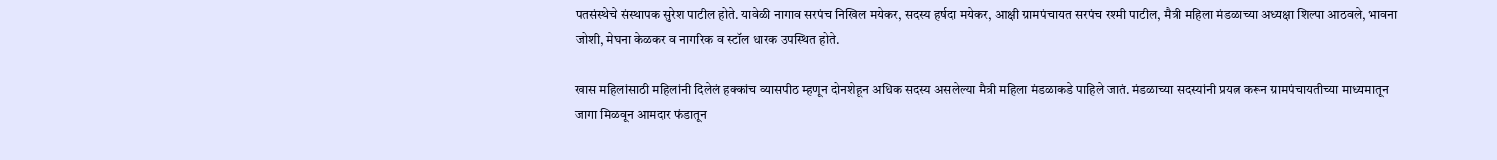पतसंस्थेचे संस्थापक सुरेश पाटील होते. यावेळी नागाव सरपंच निखिल मयेकर, सदस्य हर्षदा मयेकर, आक्षी ग्रामपंचायत सरपंच रश्मी पाटील, मैत्री महिला मंडळाच्या अध्यक्षा शिल्पा आठवले, भावना जोशी, मेघना केळकर व नागरिक व स्टॉल धारक उपस्थित होते.

खास महिलांसाठी महिलांनी दिलेलं हक्कांच व्यासपीठ म्हणून दोनशेहून अधिक सदस्य असलेल्या मैत्री महिला मंडळाकडे पाहिले जातं. मंडळाच्या सदस्यांनी प्रयत्न करून ग्रामपंचायतीच्या माध्यमातून जागा मिळवून आमदार फंडातून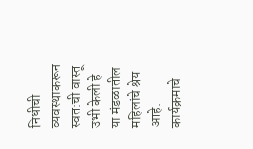निधीची व्यवस्थाकरून स्वत:ची वास्तू उभी केली हे या मंडळातील महिलांचे श्रेय आहे. कार्यक्रमाचे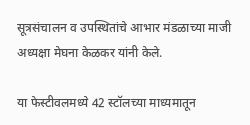सूत्रसंचालन व उपस्थितांचे आभार मंडळाच्या माजी अध्यक्षा मेघना केळकर यांनी केले.

या फेस्टीवलमध्ये 42 स्टॉलच्या माध्यमातून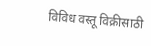विविध वस्तू विक्रीसाठी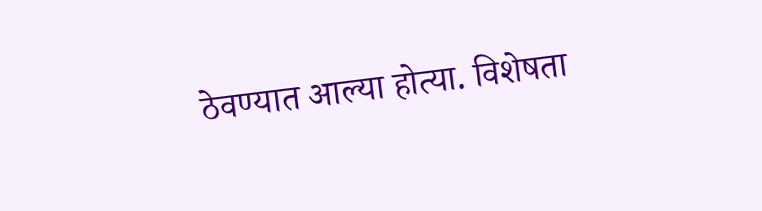ठेवण्यात आल्या होत्या. विशेषता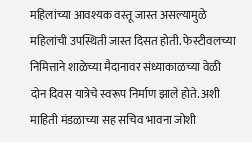महिलांच्या आवश्यक वस्तू जास्त असल्यामुळे महिलांची उपस्थिती जास्त दिसत होती. फेस्टीवलच्या निमित्ताने शाळेच्या मैदानावर संध्याकाळच्या वेळी दोन दिवस यात्रेचे स्वरूप निर्माण झाले होते. अशी माहिती मंडळाच्या सह सचिव भावना जोशी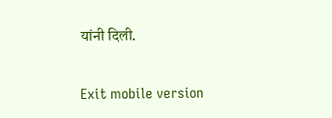यांनी दिली.

Exit mobile version